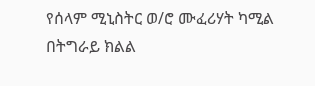የሰላም ሚኒስትር ወ/ሮ ሙፈሪሃት ካሚል በትግራይ ክልል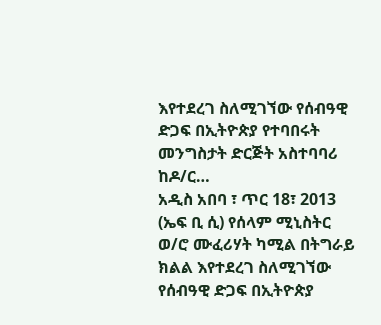እየተደረገ ስለሚገኘው የሰብዓዊ ድጋፍ በኢትዮጵያ የተባበሩት መንግስታት ድርጅት አስተባባሪ ከዶ/ር…
አዲስ አበባ ፣ ጥር 18፣ 2013 (ኤፍ ቢ ሲ) የሰላም ሚኒስትር ወ/ሮ ሙፈሪሃት ካሚል በትግራይ ክልል እየተደረገ ስለሚገኘው የሰብዓዊ ድጋፍ በኢትዮጵያ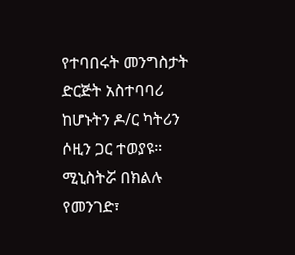የተባበሩት መንግስታት ድርጅት አስተባባሪ ከሆኑትን ዶ/ር ካትሪን ሶዚን ጋር ተወያዩ።
ሚኒስትሯ በክልሉ የመንገድ፣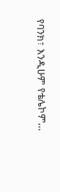የባንክ፣ እንዲሁም የቴሌኮም…